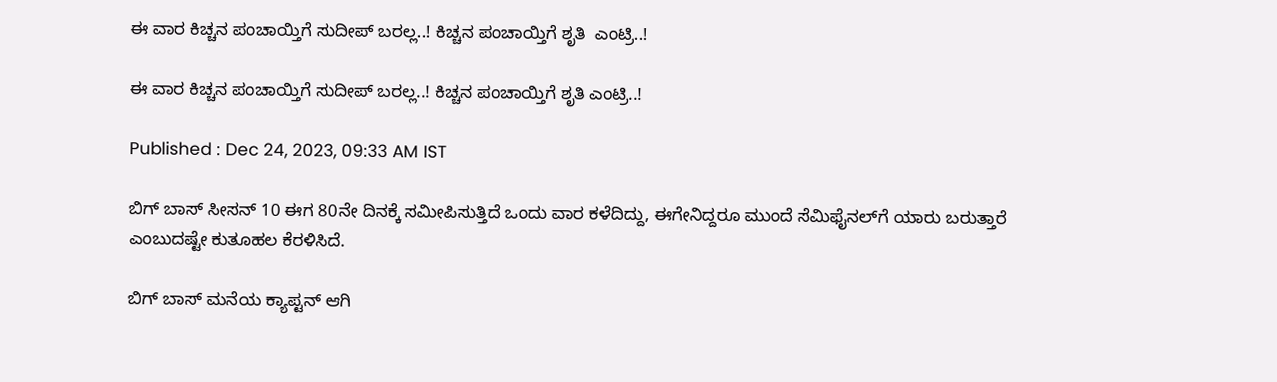ಈ ವಾರ ಕಿಚ್ಚನ ಪಂಚಾಯ್ತಿಗೆ ಸುದೀಪ್ ಬರಲ್ಲ..! ಕಿಚ್ಚನ ಪಂಚಾಯ್ತಿಗೆ ಶೃತಿ  ಎಂಟ್ರಿ..!

ಈ ವಾರ ಕಿಚ್ಚನ ಪಂಚಾಯ್ತಿಗೆ ಸುದೀಪ್ ಬರಲ್ಲ..! ಕಿಚ್ಚನ ಪಂಚಾಯ್ತಿಗೆ ಶೃತಿ ಎಂಟ್ರಿ..!

Published : Dec 24, 2023, 09:33 AM IST

ಬಿಗ್ ಬಾಸ್ ಸೀಸನ್ 10 ಈಗ 80ನೇ ದಿನಕ್ಕೆ ಸಮೀಪಿಸುತ್ತಿದೆ ಒಂದು ವಾರ ಕಳೆದಿದ್ದು, ಈಗೇನಿದ್ದರೂ ಮುಂದೆ ಸೆಮಿಫೈನಲ್‌ಗೆ ಯಾರು ಬರುತ್ತಾರೆ ಎಂಬುದಷ್ಟೇ ಕುತೂಹಲ ಕೆರಳಿಸಿದೆ.

ಬಿಗ್ ಬಾಸ್ ಮನೆಯ ಕ್ಯಾಪ್ಟನ್ ಆಗಿ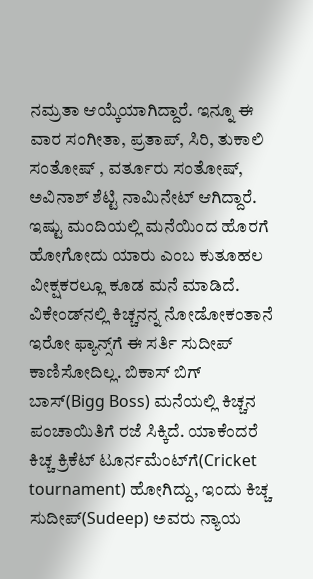ನಮ್ರತಾ‌ ಆಯ್ಕೆಯಾಗಿದ್ದಾರೆ. ಇನ್ನೂ ಈ ವಾರ ಸಂಗೀತಾ, ಪ್ರತಾಪ್, ಸಿರಿ, ತುಕಾಲಿ ಸಂತೋಷ್ , ವರ್ತೂರು ಸಂತೋಷ್, ಅವಿನಾಶ್ ಶೆಟ್ಟಿ ನಾಮಿನೇಟ್ ಆಗಿದ್ದಾರೆ. ಇಷ್ಟು ಮಂದಿಯಲ್ಲಿ ಮನೆಯಿಂದ ಹೊರಗೆ ಹೋಗೋದು ಯಾರು ಎಂಬ ಕುತೂಹಲ ವೀಕ್ಷಕರಲ್ಲೂ ಕೂಡ ಮನೆ ಮಾಡಿದೆ. ವಿಕೇಂಡ್‌ನಲ್ಲಿ ಕಿಚ್ಚನನ್ನ ನೋಡೋಕಂತಾನೆ ಇರೋ ಫ್ಯಾನ್ಸ್‌ಗೆ ಈ ಸರ್ತಿ ಸುದೀಪ್ ಕಾಣಿಸೋದಿಲ್ಲ. ಬಿಕಾಸ್ ಬಿಗ್ ಬಾಸ್(Bigg Boss) ಮನೆಯಲ್ಲಿ ಕಿಚ್ಚನ ಪಂಚಾಯಿತಿಗೆ ರಜೆ ಸಿಕ್ಕಿದೆ. ಯಾಕೆಂದರೆ ಕಿಚ್ಚ ಕ್ರಿಕೆಟ್ ಟೂರ್ನಮೆಂಟ್‌ಗೆ(Cricket tournament) ಹೋಗಿದ್ದು, ಇಂದು ಕಿಚ್ಚ ಸುದೀಪ್(Sudeep) ಅವರು ನ್ಯಾಯ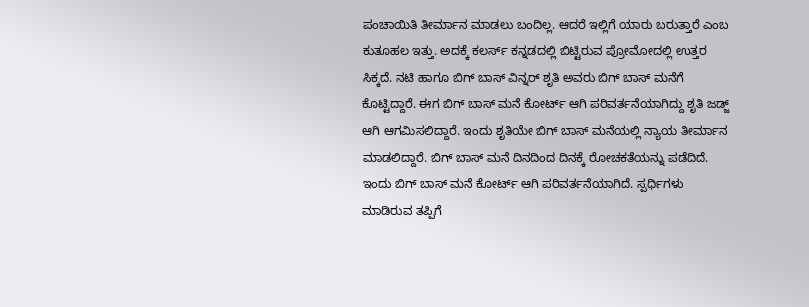ಪಂಚಾಯಿತಿ ತೀರ್ಮಾನ ಮಾಡಲು ಬಂದಿಲ್ಲ. ಆದರೆ ಇಲ್ಲಿಗೆ ಯಾರು ಬರುತ್ತಾರೆ ಎಂಬ ಕುತೂಹಲ ಇತ್ತು. ಅದಕ್ಕೆ ಕಲರ್ಸ್ ಕನ್ನಡದಲ್ಲಿ ಬಿಟ್ಟಿರುವ ಪ್ರೋಮೋದಲ್ಲಿ ಉತ್ತರ ಸಿಕ್ಕದೆ. ನಟಿ ಹಾಗೂ ಬಿಗ್ ಬಾಸ್ ವಿನ್ನರ್ ಶೃತಿ ಅವರು ಬಿಗ್ ಬಾಸ್ ಮನೆಗೆ ಕೊಟ್ಟಿದ್ದಾರೆ. ಈಗ ಬಿಗ್ ಬಾಸ್ ಮನೆ ಕೋರ್ಟ್ ಆಗಿ ಪರಿವರ್ತನೆಯಾಗಿದ್ದು ಶೃತಿ ಜಡ್ಜ್ ಆಗಿ ಆಗಮಿಸಲಿದ್ದಾರೆ. ಇಂದು ಶೃತಿಯೇ ಬಿಗ್ ಬಾಸ್ ಮನೆಯಲ್ಲಿ ನ್ಯಾಯ ತೀರ್ಮಾನ ಮಾಡಲಿದ್ದಾರೆ. ಬಿಗ್ ಬಾಸ್ ಮನೆ ದಿನದಿಂದ ದಿನಕ್ಕೆ ರೋಚಕತೆಯನ್ನು ಪಡೆದಿದೆ. ಇಂದು ಬಿಗ್ ಬಾಸ್ ಮನೆ ಕೋರ್ಟ್ ಆಗಿ ಪರಿವರ್ತನೆಯಾಗಿದೆ. ಸ್ಪರ್ಧಿಗಳು ಮಾಡಿರುವ ತಪ್ಪಿಗೆ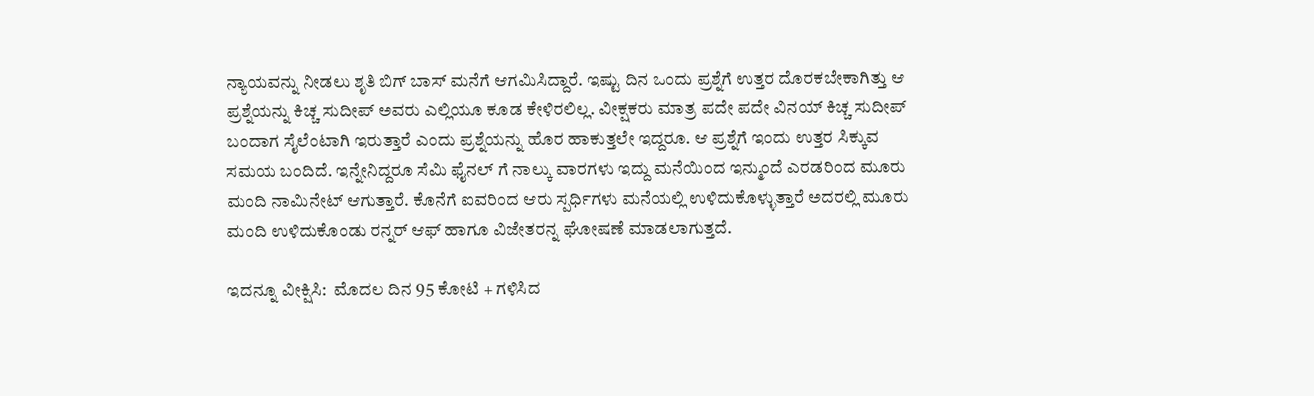ನ್ಯಾಯವನ್ನು ನೀಡಲು ಶೃತಿ ಬಿಗ್ ಬಾಸ್ ಮನೆಗೆ ಆಗಮಿಸಿದ್ದಾರೆ. ಇಷ್ಟು ದಿನ ಒಂದು ಪ್ರಶ್ನೆಗೆ ಉತ್ತರ ದೊರಕಬೇಕಾಗಿತ್ತು ಆ ಪ್ರಶ್ನೆಯನ್ನು ಕಿಚ್ಚ ಸುದೀಪ್ ಅವರು ಎಲ್ಲಿಯೂ ಕೂಡ ಕೇಳಿರಲಿಲ್ಲ‌. ವೀಕ್ಷಕರು ಮಾತ್ರ ಪದೇ ಪದೇ ವಿನಯ್ ಕಿಚ್ಚ ಸುದೀಪ್ ಬಂದಾಗ ಸೈಲೆಂಟಾಗಿ ಇರುತ್ತಾರೆ ಎಂದು ಪ್ರಶ್ನೆಯನ್ನು ಹೊರ ಹಾಕುತ್ತಲೇ ಇದ್ದರೂ. ಆ ಪ್ರಶ್ನೆಗೆ ಇಂದು ಉತ್ತರ ಸಿಕ್ಕುವ ಸಮಯ ಬಂದಿದೆ. ಇನ್ನೇನಿದ್ದರೂ ಸೆಮಿ ಫೈನಲ್ ಗೆ ನಾಲ್ಕು ವಾರಗಳು ಇದ್ದು ಮನೆಯಿಂದ ಇನ್ಮುಂದೆ ಎರಡರಿಂದ ಮೂರು ಮಂದಿ ನಾಮಿನೇಟ್ ಆಗುತ್ತಾರೆ. ಕೊನೆಗೆ ಐವರಿಂದ ಆರು ಸ್ಪರ್ಧಿಗಳು ಮನೆಯಲ್ಲಿ ಉಳಿದುಕೊಳ್ಳುತ್ತಾರೆ ಅದರಲ್ಲಿ ಮೂರು ಮಂದಿ ಉಳಿದುಕೊಂಡು ರನ್ನರ್ ಆಫ್ ಹಾಗೂ ವಿಜೇತರನ್ನ ಘೋಷಣೆ ಮಾಡಲಾಗುತ್ತದೆ.

ಇದನ್ನೂ ವೀಕ್ಷಿಸಿ:  ಮೊದಲ ದಿನ 95 ಕೋಟಿ + ಗಳಿಸಿದ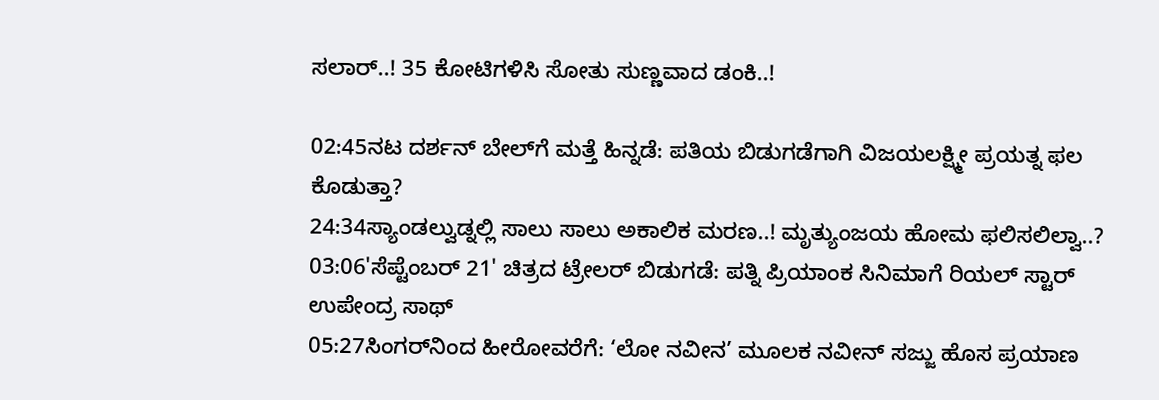ಸಲಾರ್..! 35 ಕೋಟಿಗಳಿಸಿ ಸೋತು ಸುಣ್ಣವಾದ ಡಂಕಿ..!

02:45ನಟ ದರ್ಶನ್ ಬೇಲ್‌ಗೆ ಮತ್ತೆ ಹಿನ್ನಡೆ: ಪತಿಯ ಬಿಡುಗಡೆಗಾಗಿ ವಿಜಯಲಕ್ಷ್ಮೀ ಪ್ರಯತ್ನ ಫಲ ಕೊಡುತ್ತಾ?
24:34ಸ್ಯಾಂಡಲ್ವುಡ್ನಲ್ಲಿ ಸಾಲು ಸಾಲು ಅಕಾಲಿಕ ಮರಣ..! ಮೃತ್ಯುಂಜಯ ಹೋಮ ಫಲಿಸಲಿಲ್ವಾ..?
03:06'ಸೆಪ್ಟೆಂಬರ್ 21' ಚಿತ್ರದ ಟ್ರೇಲರ್ ಬಿಡುಗಡೆ: ಪತ್ನಿ ಪ್ರಿಯಾಂಕ ಸಿನಿಮಾಗೆ ರಿಯಲ್ ಸ್ಟಾರ್ ಉಪೇಂದ್ರ ಸಾಥ್‌
05:27ಸಿಂಗರ್‌ನಿಂದ ಹೀರೋವರೆಗೆ: ‘ಲೋ ನವೀನ’ ಮೂಲಕ ನವೀನ್ ಸಜ್ಜು ಹೊಸ ಪ್ರಯಾಣ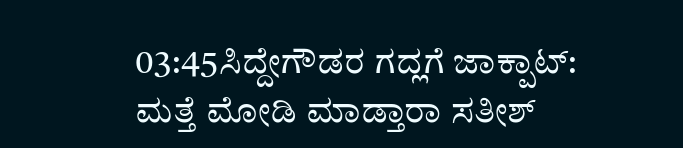03:45ಸಿದ್ದೇಗೌಡರ ಗದ್ಲಗೆ ಜಾಕ್ಪಾಟ್: ಮತ್ತೆ ಮೋಡಿ ಮಾಡ್ತಾರಾ ಸತೀಶ್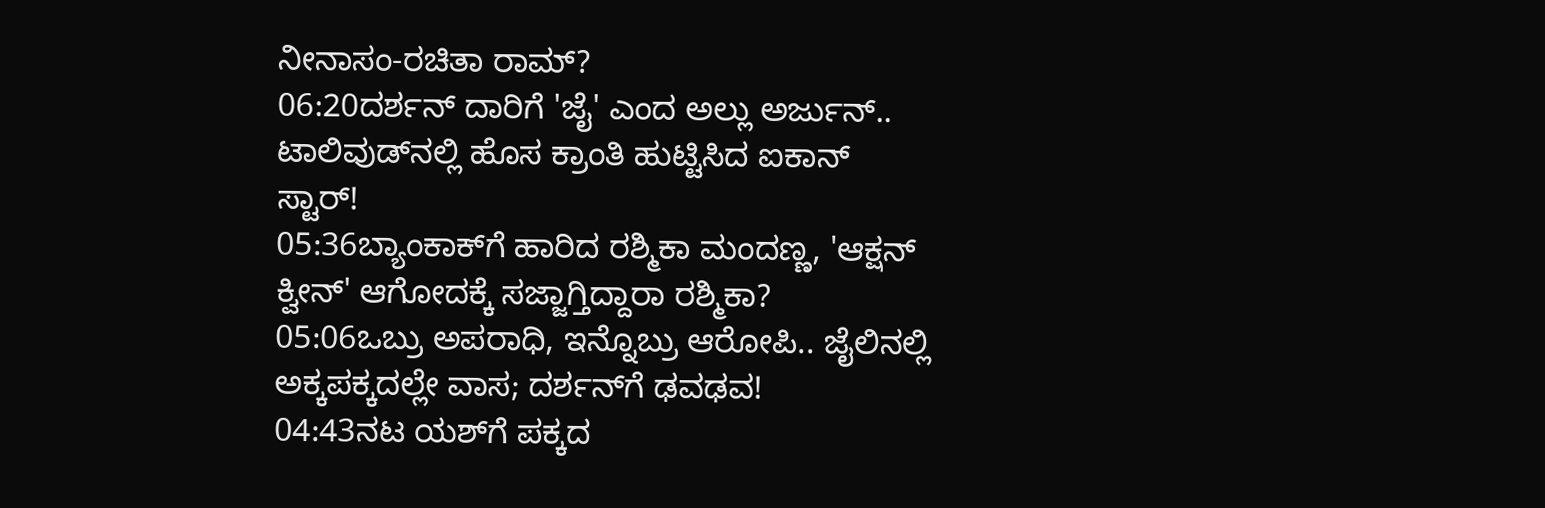ನೀನಾಸಂ-ರಚಿತಾ ರಾಮ್?
06:20ದರ್ಶನ್‌ ದಾರಿಗೆ 'ಜೈ' ಎಂದ ಅಲ್ಲು ಅರ್ಜುನ್.. ಟಾಲಿವುಡ್‌ನಲ್ಲಿ ಹೊಸ ಕ್ರಾಂತಿ ಹುಟ್ಟಿಸಿದ ಐಕಾನ್ ಸ್ಟಾರ್!
05:36ಬ್ಯಾಂಕಾಕ್‌ಗೆ ಹಾರಿದ ರಶ್ಮಿಕಾ ಮಂದಣ್ಣ, 'ಆಕ್ಷನ್ ಕ್ವೀನ್' ಆಗೋದಕ್ಕೆ ಸಜ್ಜಾಗ್ತಿದ್ದಾರಾ ರಶ್ಮಿಕಾ?
05:06ಒಬ್ರು ಅಪರಾಧಿ, ಇನ್ನೊಬ್ರು ಆರೋಪಿ.. ಜೈಲಿನಲ್ಲಿ ಅಕ್ಕಪಕ್ಕದಲ್ಲೇ ವಾಸ; ದರ್ಶನ್‌ಗೆ ಢವಢವ!
04:43ನಟ ಯಶ್‌ಗೆ ಪಕ್ಕದ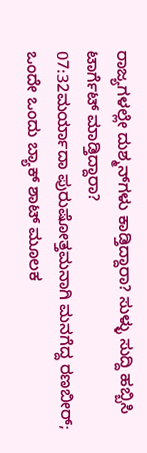ರಾಜ್ಯಗಳಲ್ಲೇ ದುಶ್ಮನ್‌ಗಳು ಕಾಡ್ತಿದ್ದಾರಾ? ಸುಳ್ಳು ಸುದ್ದಿ ಹಬ್ಬಿಸಿ ಟಾರ್ಗೆಟ್‌ ಮಾಡ್ತಿದ್ದಾರಾ?
07:32ಮರ್ಯಾದಾ ಪುರುಷೋತ್ತಮನಾಗಿ ಮನಗೆದ್ದ ರಣಬೀರ್; ಒಂದೇ ಒಂದು ಬ್ಯಾಕ್ ಶಾಟ್ ಮೂಲಕ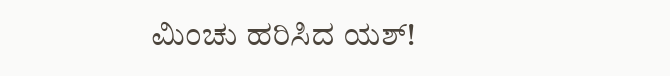ಮಿಂಚು ಹರಿಸಿದ ಯಶ್!